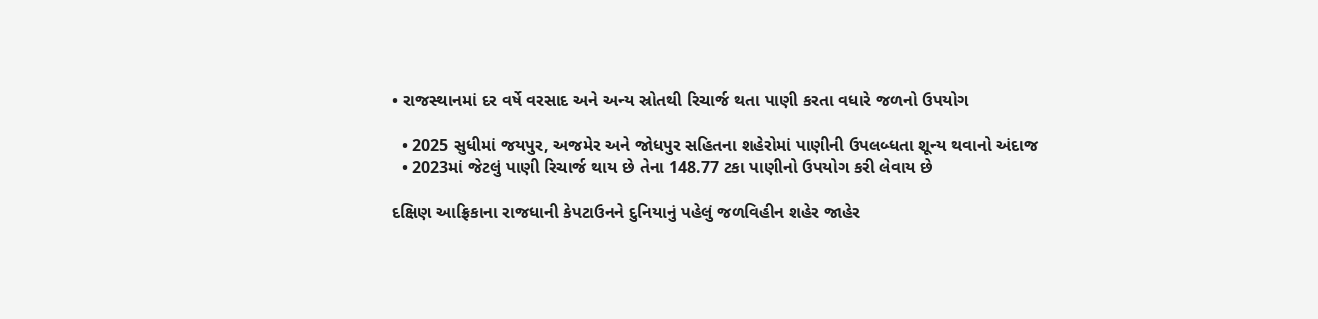• રાજસ્થાનમાં દર વર્ષે વરસાદ અને અન્ય સ્રોતથી રિચાર્જ થતા પાણી કરતા વધારે જળનો ઉપયોગ

  • 2025 સુધીમાં જયપુર, અજમેર અને જોધપુર સહિતના શહેરોમાં પાણીની ઉપલબ્ધતા શૂન્ય થવાનો અંદાજ
  • 2023માં જેટલું પાણી રિચાર્જ થાય છે તેના 148.77 ટકા પાણીનો ઉપયોગ કરી લેવાય છે

દક્ષિણ આફ્રિકાના રાજધાની કેપટાઉનને દુનિયાનું પહેલું જળવિહીન શહેર જાહેર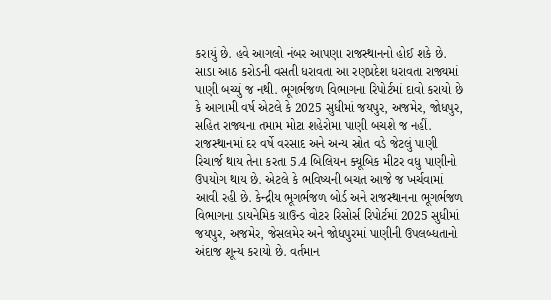કરાયું છે. હવે આગલો નંબર આપણા રાજસ્થાનનો હોઈ શકે છે. સાડા આઠ કરોડની વસતી ધરાવતા આ રણપ્રદેશ ધરાવતા રાજ્યમાં પાણી બચ્યું જ નથી. ભૂગર્ભજળ વિભાગના રિપોર્ટમાં દાવો કરાયો છે કે આગામી વર્ષ એટલે કે 2025 સુધીમાં જયપુર, અજમેર, જોધપુર, સહિત રાજ્યના તમામ મોટા શહેરોમા પાણી બચશે જ નહીં. રાજસ્થાનમાં દર વર્ષે વરસાદ અને અન્ય સ્રોત વડે જેટલું પાણી રિચાર્જ થાય તેના કરતા 5.4 બિલિયન ક્યૂબિક મીટર વધુ પાણીનો ઉપયોગ થાય છે. એટલે કે ભવિષ્યની બચત આજે જ ખર્ચવામાં આવી રહી છે. કેન્દ્રીય ભૂગર્ભજળ બોર્ડ અને રાજસ્થાનના ભૂગર્ભજળ વિભાગના ડાયનેમિક ગ્રાઉન્ડ વોટર રિસોર્સ રિપોર્ટમાં 2025 સુધીમાં જયપુર, અજમેર, જેસલમેર અને જોધપુરમાં પાણીની ઉપલબ્ધતાનો અંદાજ શૂન્ય કરાયો છે. વર્તમાન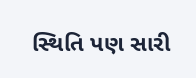સ્થિતિ પણ સારી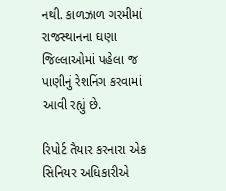નથી. કાળઝાળ ગરમીમાં રાજસ્થાનના ઘણા જિલ્લાઓમાં પહેલા જ પાણીનું રેશનિંગ કરવામાં આવી રહ્યું છે.

રિપોર્ટ તૈયાર કરનારા એક સિનિયર અધિકારીએ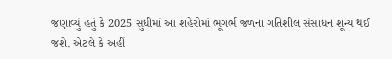જણાવ્યું હતું કે 2025 સુધીમાં આ શહેરોમાં ભૂગર્ભ જળના ગતિશીલ સંસાધન શૂન્ય થઈ જશે. એટલે કે અહીં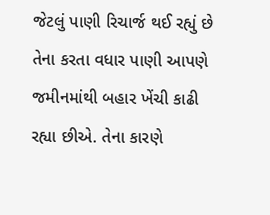જેટલું પાણી રિચાર્જ થઈ રહ્યું છે તેના કરતા વધાર પાણી આપણે જમીનમાંથી બહાર ખેંચી કાઢી રહ્યા છીએ. તેના કારણે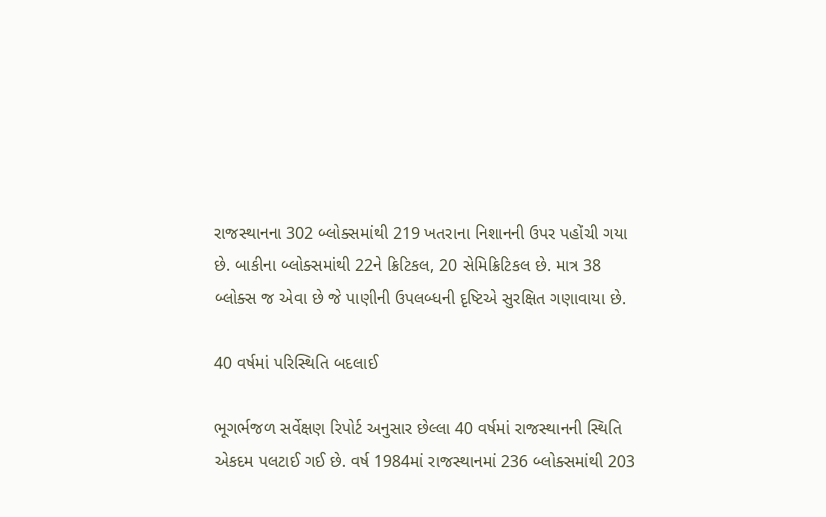રાજસ્થાનના 302 બ્લોક્સમાંથી 219 ખતરાના નિશાનની ઉપર પહોંચી ગયા છે. બાકીના બ્લોક્સમાંથી 22ને ક્રિટિકલ, 20 સેમિક્રિટિકલ છે. માત્ર 38 બ્લોક્સ જ એવા છે જે પાણીની ઉપલબ્ધની દૃષ્ટિએ સુરક્ષિત ગણાવાયા છે.

40 વર્ષમાં પરિસ્થિતિ બદલાઈ

ભૂગર્ભજળ સર્વેક્ષણ રિપોર્ટ અનુસાર છેલ્લા 40 વર્ષમાં રાજસ્થાનની સ્થિતિ એકદમ પલટાઈ ગઈ છે. વર્ષ 1984માં રાજસ્થાનમાં 236 બ્લોક્સમાંથી 203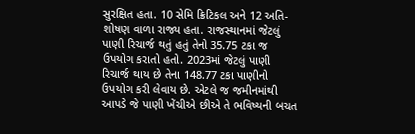સુરક્ષિત હતા. 10 સેમિ ક્રિટિકલ અને 12 અતિ-શોષણ વાળા રાજ્ય હતા. રાજસ્થાનમાં જેટલું પાણી રિચાર્જ થતું હતું તેનો 35.75 ટકા જ ઉપયોગ કરાતો હતો. 2023માં જેટલું પાણી રિચાર્જ થાય છે તેના 148.77 ટકા પાણીનો ઉપયોગ કરી લેવાય છે. એટલે જ જમીનમાંથી આપડે જે પાણી ખેંચીએ છીએ તે ભવિષ્યની બચત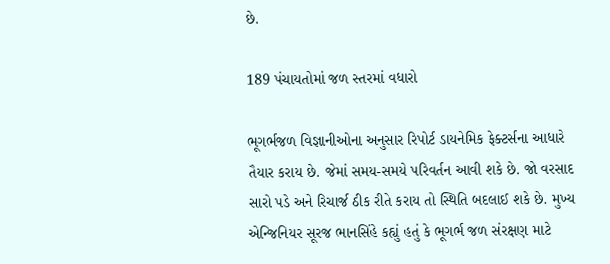છે.

189 પંચાયતોમાં જળ સ્તરમાં વધારો

ભૂગર્ભજળ વિજ્ઞાનીઓના અનુસાર રિપોર્ટ ડાયનેમિક ફેક્ટર્સના આધારે તૈયાર કરાય છે. જેમાં સમય-સમયે પરિવર્તન આવી શકે છે. જો વરસાદ સારો પડે અને રિચાર્જ ઠીક રીતે કરાય તો સ્થિતિ બદલાઈ શકે છે. મુખ્ય એન્જિનિયર સૂરજ ભાનસિંહે કહ્યું હતું કે ભૂગર્ભ જળ સંરક્ષણ માટે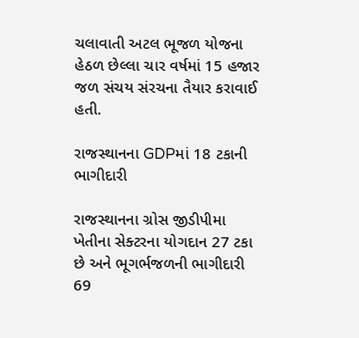ચલાવાતી અટલ ભૂજળ યોજના હેઠળ છેલ્લા ચાર વર્ષમાં 15 હજાર જળ સંચય સંરચના તૈયાર કરાવાઈ હતી.

રાજસ્થાનના GDPમાં 18 ટકાની ભાગીદારી

રાજસ્થાનના ગ્રોસ જીડીપીમા ખેતીના સેક્ટરના યોગદાન 27 ટકા છે અને ભૂગર્ભજળની ભાગીદારી 69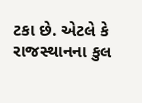ટકા છે. એટલે કે રાજસ્થાનના કુલ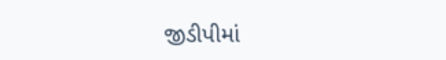જીડીપીમાં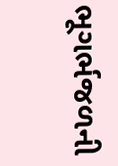ભૂગર્ભજળની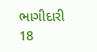ભાગીદારી 18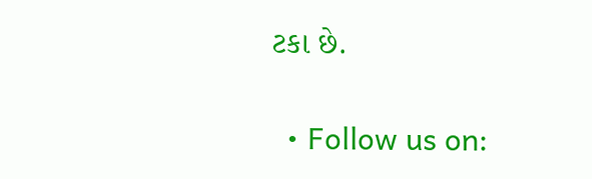ટકા છે.

  • Follow us on: